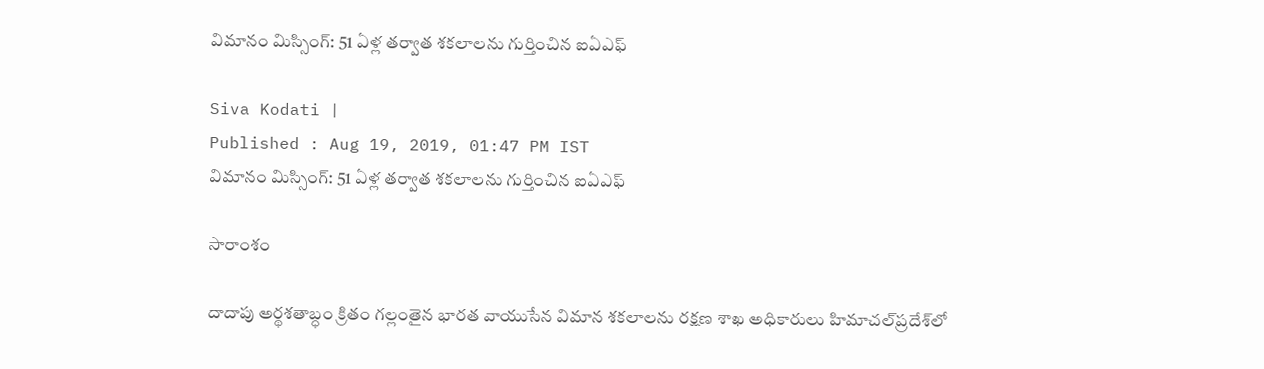విమానం మిస్సింగ్: 51 ఏళ్ల తర్వాత శకలాలను గుర్తించిన ఐఏఎఫ్

Siva Kodati |
Published : Aug 19, 2019, 01:47 PM IST
విమానం మిస్సింగ్: 51 ఏళ్ల తర్వాత శకలాలను గుర్తించిన ఐఏఎఫ్

సారాంశం

దాదాపు అర్థశతాబ్ధం క్రితం గల్లంతైన భారత వాయుసేన విమాన శకలాలను రక్షణ శాఖ అధికారులు హిమాచల్‌ప్రదేశ్‌లో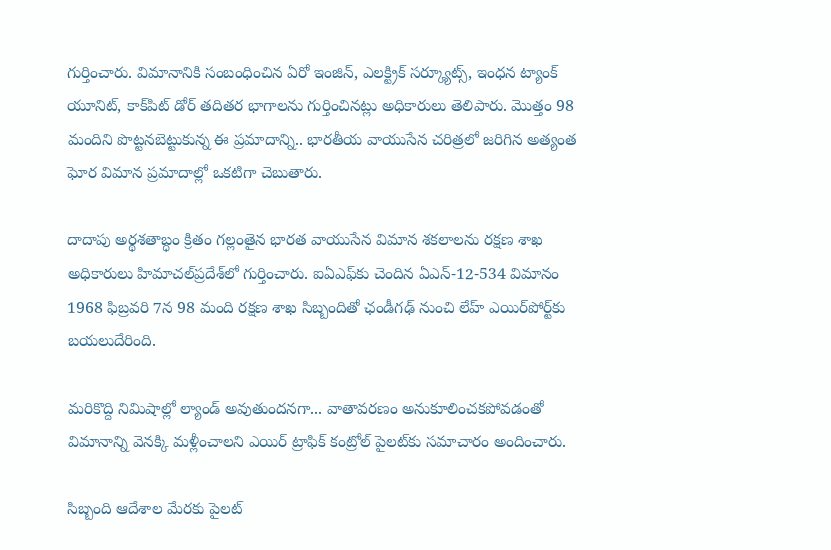గుర్తించారు. విమానానికి సంబంధించిన ఏరో ఇంజిన్, ఎలక్ట్రిక్ సర్క్యూట్స్, ఇంధన ట్యాంక్ యూనిట్, కాక్‌పిట్ డోర్ తదితర భాగాలను గుర్తించినట్లు అధికారులు తెలిపారు. మొత్తం 98 మందిని పొట్టనబెట్టుకున్న ఈ ప్రమాదాన్ని.. భారతీయ వాయుసేన చరిత్రలో జరిగిన అత్యంత ఘోర విమాన ప్రమాదాల్లో ఒకటిగా చెబుతారు.

దాదాపు అర్థశతాబ్ధం క్రితం గల్లంతైన భారత వాయుసేన విమాన శకలాలను రక్షణ శాఖ అధికారులు హిమాచల్‌ప్రదేశ్‌లో గుర్తించారు. ఐఏఎఫ్‌కు చెందిన ఏఎన్-12-534 విమానం 1968 ఫిబ్రవరి 7న 98 మంది రక్షణ శాఖ సిబ్బందితో ఛండీగఢ్ నుంచి లేహ్ ఎయిర్‌పోర్ట్‌కు బయలుదేరింది.

మరికొద్ది నిమిషాల్లో ల్యాండ్ అవుతుందనగా... వాతావరణం అనుకూలించకపోవడంతో విమానాన్ని వెనక్కి మళ్లీంచాలని ఎయిర్ ట్రాఫిక్ కంట్రోల్ పైలట్‌కు సమాచారం అందించారు.

సిబ్బంది ఆదేశాల మేరకు పైలట్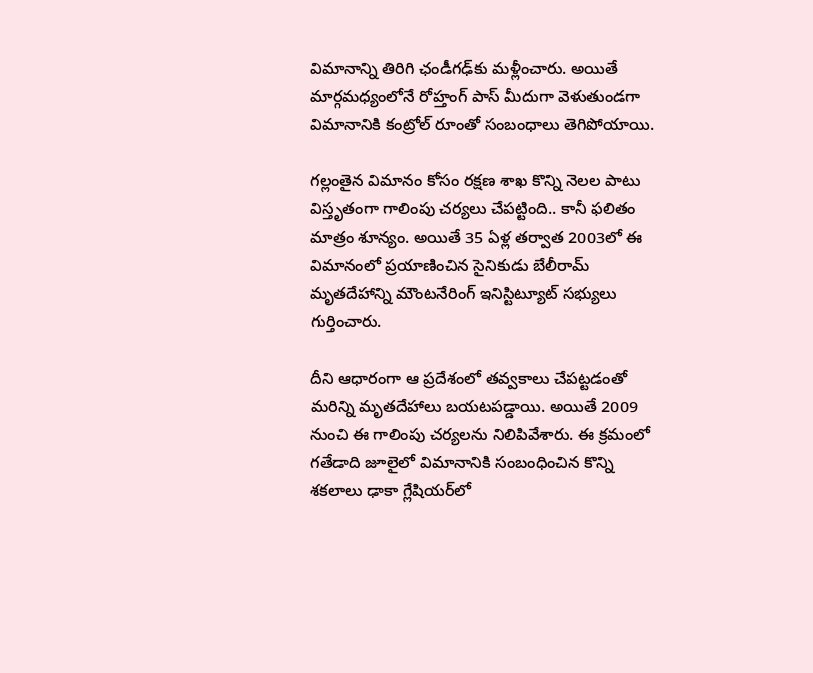విమానాన్ని తిరిగి ఛండీగఢ్‌కు మళ్లీంచారు. అయితే మార్గమధ్యంలోనే రోహ్తంగ్ పాస్ మీదుగా వెళుతుండగా విమానానికి కంట్రోల్ రూంతో సంబంధాలు తెగిపోయాయి.

గల్లంతైన విమానం కోసం రక్షణ శాఖ కొన్ని నెలల పాటు విస్తృతంగా గాలింపు చర్యలు చేపట్టింది.. కానీ ఫలితం మాత్రం శూన్యం. అయితే 35 ఏళ్ల తర్వాత 2003లో ఈ విమానంలో ప్రయాణించిన సైనికుడు బేలీరామ్ మృతదేహాన్ని మౌంటనేరింగ్ ఇనిస్టిట్యూట్ సభ్యులు గుర్తించారు.

దీని ఆధారంగా ఆ ప్రదేశంలో తవ్వకాలు చేపట్టడంతో మరిన్ని మృతదేహాలు బయటపడ్డాయి. అయితే 2009 నుంచి ఈ గాలింపు చర్యలను నిలిపివేశారు. ఈ క్రమంలో గతేడాది జూలైలో విమానానికి సంబంధించిన కొన్ని శకలాలు ఢాకా గ్లేషియర్‌లో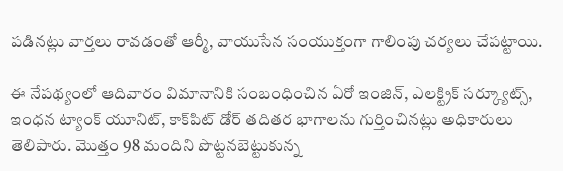పడినట్లు వార్తలు రావడంతో ఆర్మీ, వాయుసేన సంయుక్తంగా గాలింపు చర్యలు చేపట్టాయి.

ఈ నేపథ్యంలో ఆదివారం విమానానికి సంబంధించిన ఏరో ఇంజిన్, ఎలక్ట్రిక్ సర్క్యూట్స్, ఇంధన ట్యాంక్ యూనిట్, కాక్‌పిట్ డోర్ తదితర భాగాలను గుర్తించినట్లు అధికారులు తెలిపారు. మొత్తం 98 మందిని పొట్టనబెట్టుకున్న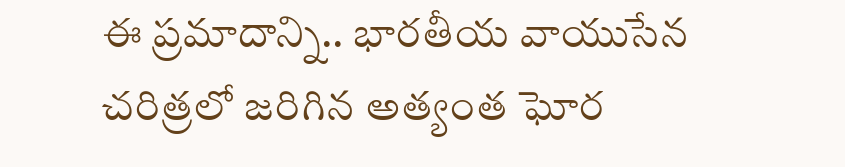ఈ ప్రమాదాన్ని.. భారతీయ వాయుసేన చరిత్రలో జరిగిన అత్యంత ఘోర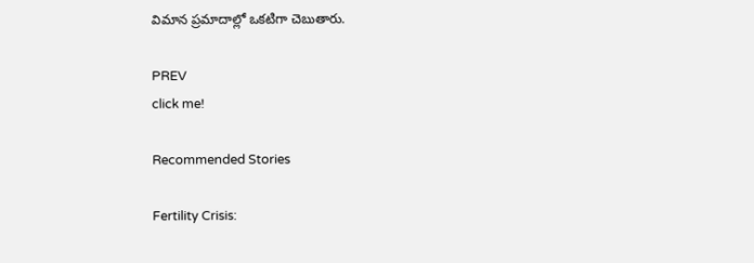విమాన ప్రమాదాల్లో ఒకటిగా చెబుతారు.

PREV
click me!

Recommended Stories

Fertility Crisis: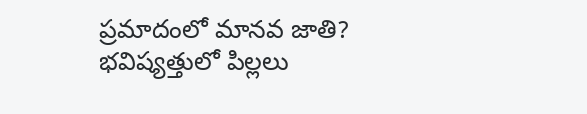ప్రమాదంలో మానవ జాతి? భవిష్యత్తులో పిల్లలు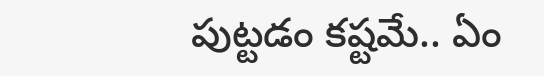పుట్టడం కష్టమే.. ఏం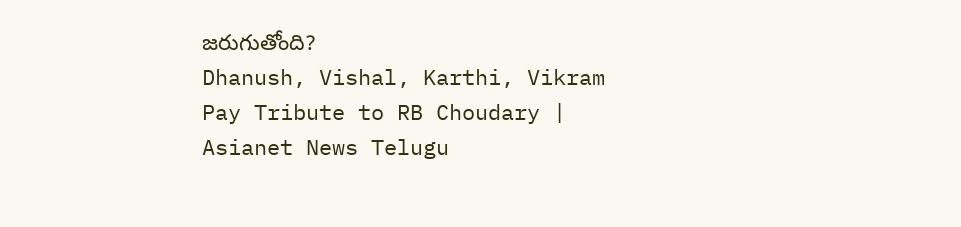జరుగుతోంది?
Dhanush, Vishal, Karthi, Vikram Pay Tribute to RB Choudary | Asianet News Telugu